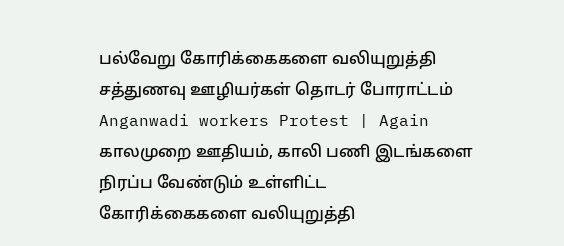பல்வேறு கோரிக்கைகளை வலியுறுத்தி சத்துணவு ஊழியர்கள் தொடர் போராட்டம் Anganwadi workers Protest | Again
காலமுறை ஊதியம், காலி பணி இடங்களை நிரப்ப வேண்டும் உள்ளிட்ட கோரிக்கைகளை வலியுறுத்தி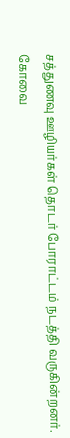சத்துணவு ஊழியர்கள் தொடர் போராட்டம் நடத்தி வருகின்றனர். கோவை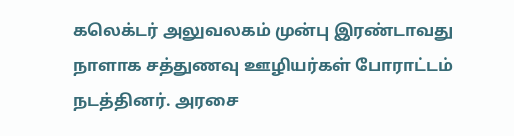கலெக்டர் அலுவலகம் முன்பு இரண்டாவது நாளாக சத்துணவு ஊழியர்கள் போராட்டம் நடத்தினர். அரசை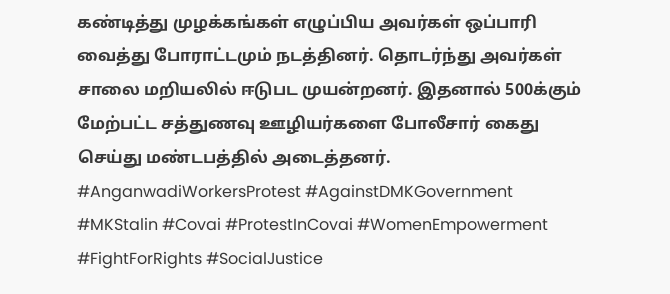கண்டித்து முழக்கங்கள் எழுப்பிய அவர்கள் ஒப்பாரி வைத்து போராட்டமும் நடத்தினர். தொடர்ந்து அவர்கள் சாலை மறியலில் ஈடுபட முயன்றனர். இதனால் 500க்கும் மேற்பட்ட சத்துணவு ஊழியர்களை போலீசார் கைது செய்து மண்டபத்தில் அடைத்தனர். #AnganwadiWorkersProtest #AgainstDMKGovernment #MKStalin #Covai #ProtestInCovai #WomenEmpowerment #FightForRights #SocialJustice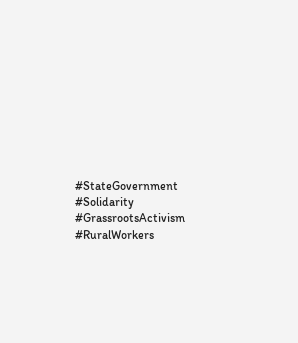#StateGovernment #Solidarity #GrassrootsActivism #RuralWorkers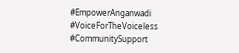#EmpowerAnganwadi #VoiceForTheVoiceless #CommunitySupport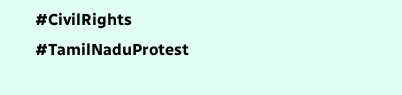#CivilRights #TamilNaduProtest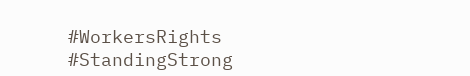#WorkersRights #StandingStrong